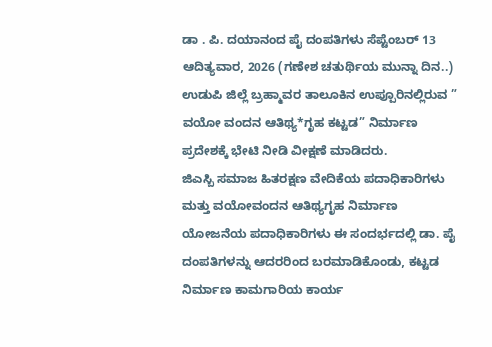ಡಾ . ಪಿ. ದಯಾನಂದ ಪೈ ದಂಪತಿಗಳು ಸೆಪ್ಟೆಂಬರ್ 13 ಆದಿತ್ಯವಾರ, 2026 (ಗಣೇಶ ಚತುರ್ಥಿಯ ಮುನ್ನಾ ದಿನ..)
ಉಡುಪಿ ಜಿಲ್ಲೆ ಬ್ರಹ್ಮಾವರ ತಾಲೂಕಿನ ಉಪ್ಪೂರಿನಲ್ಲಿರುವ ” ವಯೋ ವಂದನ ಆತಿಥ್ಯ*ಗೃಹ ಕಟ್ಟಡ” ನಿರ್ಮಾಣ ಪ್ರದೇಶಕ್ಕೆ ಭೇಟಿ ನೀಡಿ ವೀಕ್ಷಣೆ ಮಾಡಿದರು.
ಜಿಎಸ್ಬಿ ಸಮಾಜ ಹಿತರಕ್ಷಣ ವೇದಿಕೆಯ ಪದಾಧಿಕಾರಿಗಳು ಮತ್ತು ವಯೋವಂದನ ಆತಿಥ್ಯಗೃಹ ನಿರ್ಮಾಣ ಯೋಜನೆಯ ಪದಾಧಿಕಾರಿಗಳು ಈ ಸಂದರ್ಭದಲ್ಲಿ ಡಾ. ಪೈ ದಂಪತಿಗಳನ್ನು ಆದರರಿಂದ ಬರಮಾಡಿಕೊಂಡು, ಕಟ್ಟಡ ನಿರ್ಮಾಣ ಕಾಮಗಾರಿಯ ಕಾರ್ಯ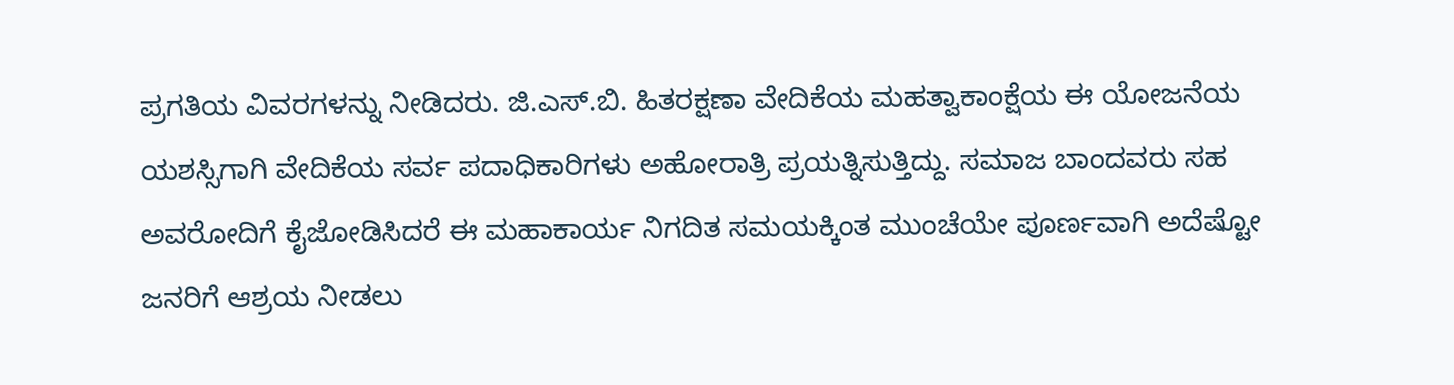ಪ್ರಗತಿಯ ವಿವರಗಳನ್ನು ನೀಡಿದರು. ಜಿ.ಎಸ್.ಬಿ. ಹಿತರಕ್ಷಣಾ ವೇದಿಕೆಯ ಮಹತ್ವಾಕಾಂಕ್ಷೆಯ ಈ ಯೋಜನೆಯ ಯಶಸ್ಸಿಗಾಗಿ ವೇದಿಕೆಯ ಸರ್ವ ಪದಾಧಿಕಾರಿಗಳು ಅಹೋರಾತ್ರಿ ಪ್ರಯತ್ನಿಸುತ್ತಿದ್ದು. ಸಮಾಜ ಬಾಂದವರು ಸಹ ಅವರೋದಿಗೆ ಕೈಜೋಡಿಸಿದರೆ ಈ ಮಹಾಕಾರ್ಯ ನಿಗದಿತ ಸಮಯಕ್ಕಿಂತ ಮುಂಚೆಯೇ ಪೂರ್ಣವಾಗಿ ಅದೆಷ್ಟೋ ಜನರಿಗೆ ಆಶ್ರಯ ನೀಡಲು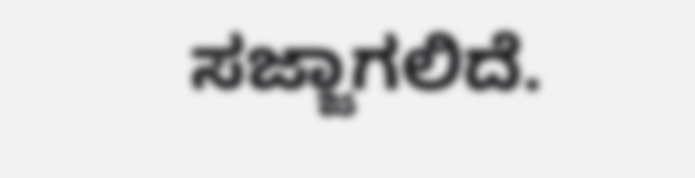ಸಜ್ಜಾಗಲಿದೆ.